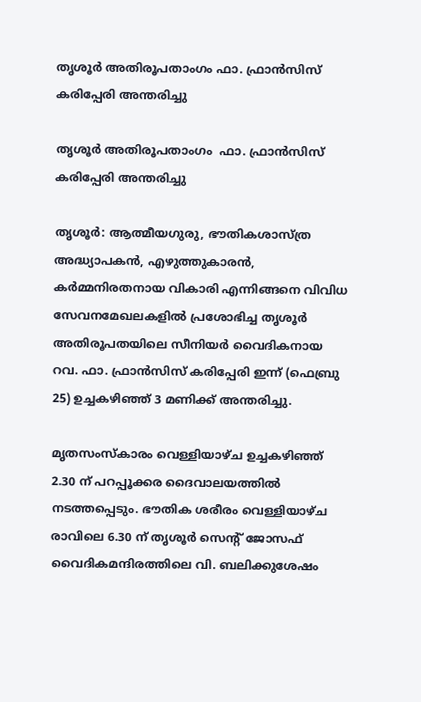തൃശൂർ അതിരൂപതാംഗം ഫാ. ഫ്രാൻസിസ് കരിപ്പേരി അന്തരിച്ചു

തൃശൂർ അതിരൂപതാംഗം  ഫാ. ഫ്രാൻസിസ് കരിപ്പേരി അന്തരിച്ചു

തൃശൂർ: ആത്മീയഗുരു, ഭൗതികശാസ്ത്ര അദ്ധ്യാപകൻ, എഴുത്തുകാരൻ, കർമ്മനിരതനായ വികാരി എന്നിങ്ങനെ വിവിധ സേവനമേഖലകളിൽ പ്രശോഭിച്ച തൃശൂർ അതിരൂപതയിലെ സീനിയർ വൈദികനായ റവ. ഫാ. ഫ്രാൻസിസ് കരിപ്പേരി ഇന്ന് (ഫെബ്രു 25) ഉച്ചകഴിഞ്ഞ് 3 മണിക്ക് അന്തരിച്ചു.

മൃതസംസ്കാരം വെള്ളിയാഴ്ച ഉച്ചകഴിഞ്ഞ് 2.30 ന് പറപ്പൂക്കര ദൈവാലയത്തിൽ നടത്തപ്പെടും. ഭൗതിക ശരീരം വെള്ളിയാഴ്ച രാവിലെ 6.30 ന് തൃശൂർ സെന്റ് ജോസഫ് വൈദികമന്ദിരത്തിലെ വി. ബലിക്കുശേഷം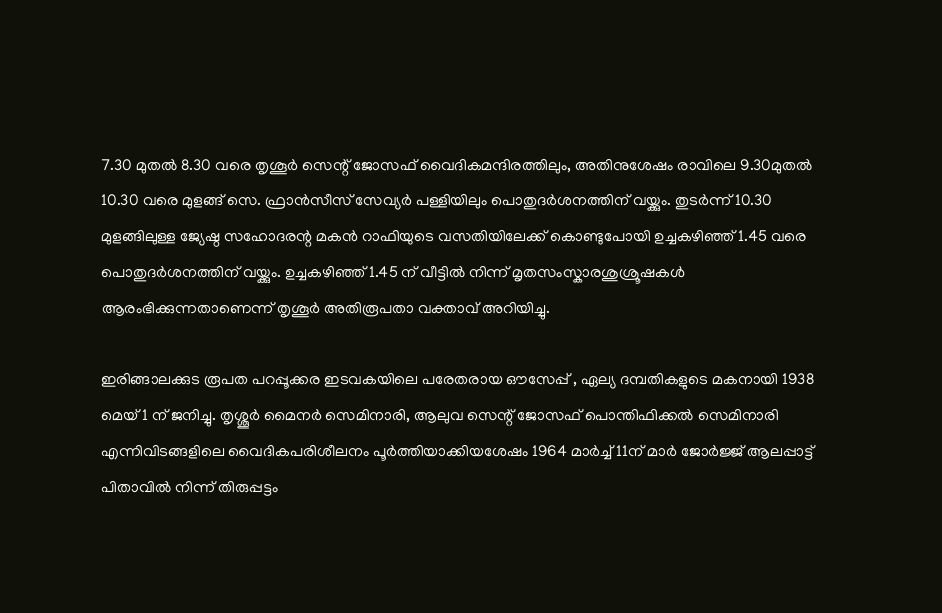7.30 മുതൽ 8.30 വരെ തൃശൂർ സെന്റ് ജോസഫ് വൈദികമന്ദിരത്തിലും, അതിനുശേഷം രാവിലെ 9.30മുതൽ 10.30 വരെ മുളങ്ങ് സെ. ഫ്രാൻസീസ് സേവ്യർ പള്ളിയിലും പൊതുദർശനത്തിന് വയ്ക്കും. തുടർന്ന് 10.30 മുളങ്ങിലുള്ള ജ്യേഷ്ഠ സഹോദരന്റ മകൻ റാഫിയുടെ വസതിയിലേക്ക് കൊണ്ടുപോയി ഉച്ചകഴിഞ്ഞ് 1.45 വരെ പൊതുദർശനത്തിന് വയ്ക്കും. ഉച്ചകഴിഞ്ഞ് 1.45 ന് വീട്ടിൽ നിന്ന് മൃതസംസ്കാരശുശ്രൂഷകൾ ആരംഭിക്കുന്നതാണെന്ന് തൃശൂർ അതിരൂപതാ വക്താവ് അറിയിച്ചു.

ഇരിങ്ങാലക്കുട രൂപത പറപ്പൂക്കര ഇടവകയിലെ പരേതരായ ഔസേപ്പ് , ഏല്യ ദമ്പതികളുടെ മകനായി 1938 മെയ് 1 ന് ജനിച്ചു. തൃശ്ശൂർ മൈനർ സെമിനാരി, ആലുവ സെന്റ് ജോസഫ് പൊന്തിഫിക്കൽ സെമിനാരി എന്നിവിടങ്ങളിലെ വൈദികപരിശീലനം പൂർത്തിയാക്കിയശേഷം 1964 മാർച്ച് 11ന് മാർ ജോർജ്ജ് ആലപ്പാട്ട് പിതാവിൽ നിന്ന് തിരുപ്പട്ടം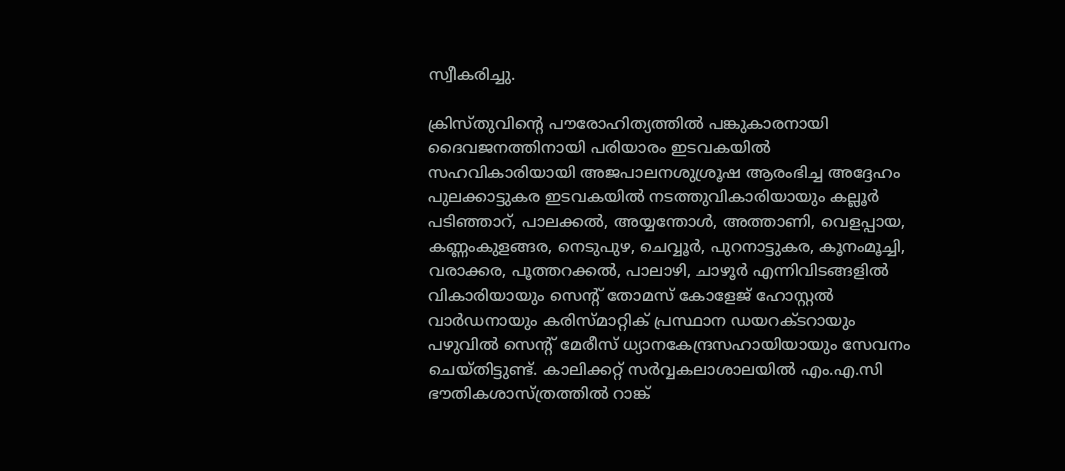സ്വീകരിച്ചു.

ക്രിസ്തുവിന്റെ പൗരോഹിത്യത്തിൽ പങ്കുകാരനായി ദൈവജനത്തിനായി പരിയാരം ഇടവകയിൽ സഹവികാരിയായി അജപാലനശുശ്രൂഷ ആരംഭിച്ച അദ്ദേഹം പുലക്കാട്ടുകര ഇടവകയിൽ നടത്തുവികാരിയായും കല്ലൂർ പടിഞ്ഞാറ്, പാലക്കൽ, അയ്യന്തോൾ, അത്താണി, വെളപ്പായ, കണ്ണംകുളങ്ങര, നെടുപുഴ, ചെവ്വൂർ, പുറനാട്ടുകര, കൂനംമൂച്ചി, വരാക്കര, പൂത്തറക്കൽ, പാലാഴി, ചാഴൂർ എന്നിവിടങ്ങളിൽ വികാരിയായും സെന്റ് തോമസ് കോളേജ് ഹോസ്റ്റൽ വാർഡനായും കരിസ്മാറ്റിക് പ്രസ്ഥാന ഡയറക്ടറായും പഴുവിൽ സെന്റ് മേരീസ് ധ്യാനകേന്ദ്രസഹായിയായും സേവനം ചെയ്തിട്ടുണ്ട്. കാലിക്കറ്റ് സർവ്വകലാശാലയിൽ എം.എ.സി ഭൗതികശാസ്ത്രത്തിൽ റാങ്ക്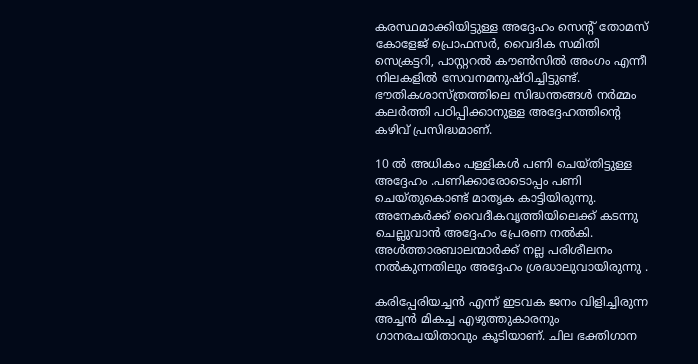കരസ്ഥമാക്കിയിട്ടുള്ള അദ്ദേഹം സെന്റ് തോമസ് കോളേജ് പ്രൊഫസർ, വൈദിക സമിതി സെക്രട്ടറി, പാസ്റ്ററൽ കൗൺസിൽ അംഗം എന്നീ നിലകളിൽ സേവനമനുഷ്ഠിച്ചിട്ടുണ്ട്. ഭൗതികശാസ്ത്രത്തിലെ സിദ്ധന്തങ്ങൾ നർമ്മം കലർത്തി പഠിപ്പിക്കാനുള്ള അദ്ദേഹത്തിന്റെ കഴിവ് പ്രസിദ്ധമാണ്.

10 ൽ അധികം പള്ളികൾ പണി ചെയ്തിട്ടുള്ള അദ്ദേഹം .പണിക്കാരോടൊപ്പം പണി ചെയ്തുകൊണ്ട് മാതൃക കാട്ടിയിരുന്നു. അനേകർക്ക്‌ വൈദീകവൃത്തിയിലെക്ക് കടന്നു ചെല്ലുവാൻ അദ്ദേഹം പ്രേരണ നൽകി. അൾത്താരബാലന്മാർക്ക് നല്ല പരിശീലനം നൽകുന്നതിലും അദ്ദേഹം ശ്രദ്ധാലുവായിരുന്നു .

കരിപ്പേരിയച്ചൻ എന്ന് ഇടവക ജനം വിളിച്ചിരുന്ന അച്ചൻ മികച്ച എഴുത്തുകാരനും ഗാനരചയിതാവും കൂടിയാണ്. ചില ഭക്തിഗാന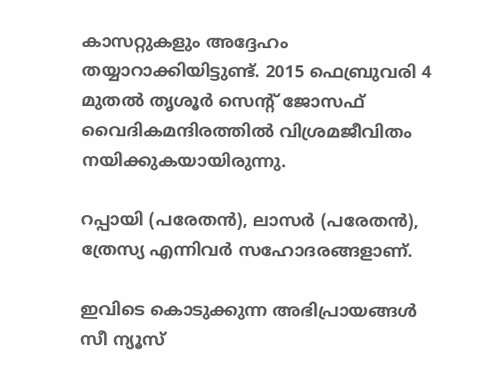കാസറ്റുകളും അദ്ദേഹം തയ്യാറാക്കിയിട്ടുണ്ട്. 2015 ഫെബ്രുവരി 4 മുതൽ തൃശൂർ സെന്റ് ജോസഫ് വൈദികമന്ദിരത്തിൽ വിശ്രമജീവിതം നയിക്കുകയായിരുന്നു.

റപ്പായി (പരേതൻ), ലാസർ (പരേതൻ), ത്രേസ്യ എന്നിവർ സഹോദരങ്ങളാണ്.

ഇവിടെ കൊടുക്കുന്ന അഭിപ്രായങ്ങള്‍ സീ ന്യൂസ്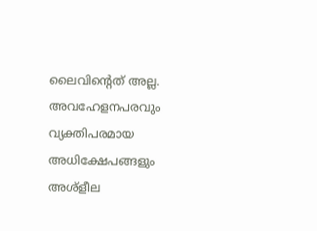ലൈവിന്റെത് അല്ല. അവഹേളനപരവും വ്യക്തിപരമായ അധിക്ഷേപങ്ങളും അശ്‌ളീല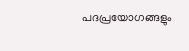പദപ്രയോഗങ്ങളും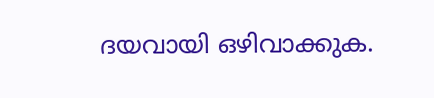ദയവായി ഒഴിവാക്കുക.